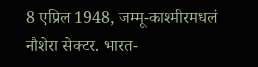8 एप्रिल 1948, जम्मू-काश्मीरमधलं नौशेरा सेक्टर. भारत-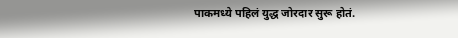पाकमध्ये पहिलं युद्ध जोरदार सुरू होतं.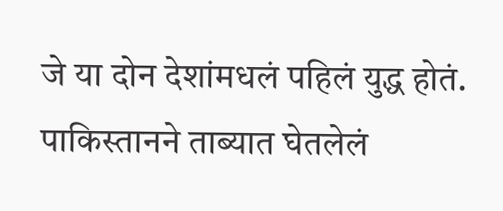जे या दोन देशांमधलं पहिलं युद्ध होतं. पाकिस्तानने ताब्यात घेतलेलं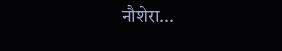नौशेरा...